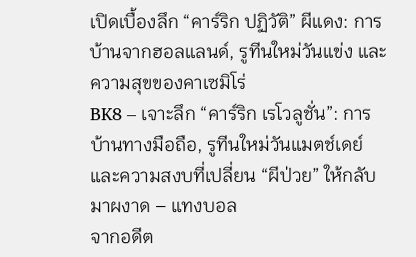เปิดเบื้องลึก “คาร์ริก ปฏิวัติ” ผีแดง: การบ้านจากฮอลแลนด์, รูทีนใหม่วันแข่ง และความสุขของคาเซมิโร่
BK8 – เจาะลึก “คาร์ริก เรโวลูชั่น”: การบ้านทางมือถือ, รูทีนใหม่วันแมตช์เดย์ และความสงบที่เปลี่ยน “ผีป่วย” ให้กลับมาผงาด – แทงบอล
จากอดีต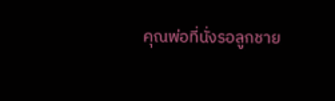คุณพ่อที่นั่งรอลูกชาย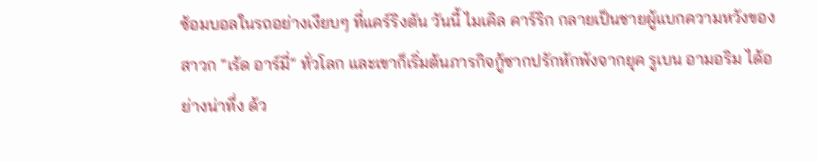ซ้อมบอลในรถอย่างเงียบๆ ที่แคร์ริงตัน วันนี้ ไมเคิล คาร์ริก กลายเป็นชายผู้แบกความหวังของสาวก “เร้ด อาร์มี่” ทั่วโลก และเขาก็เริ่มต้นภารกิจกู้ซากปรักหักพังจากยุค รูเบน อามอริม ได้อย่างน่าทึ่ง ด้ว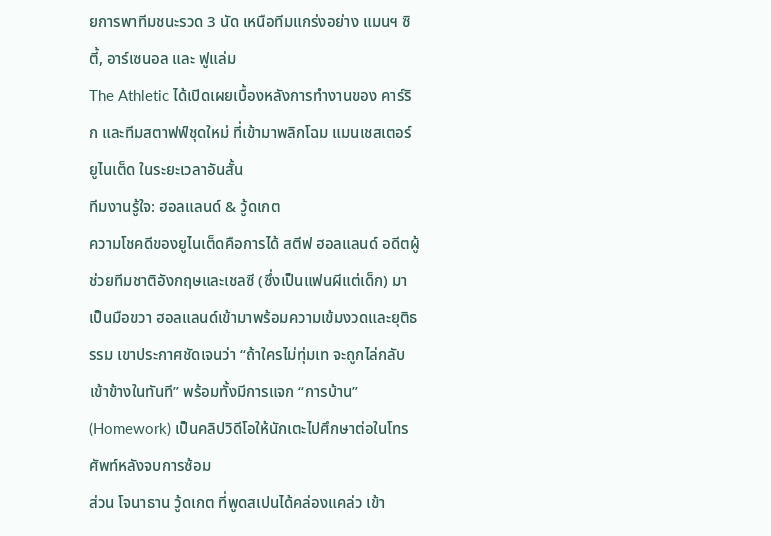ยการพาทีมชนะรวด 3 นัด เหนือทีมแกร่งอย่าง แมนฯ ซิตี้, อาร์เซนอล และ ฟูแล่ม
The Athletic ได้เปิดเผยเบื้องหลังการทำงานของ คาร์ริก และทีมสตาฟฟ์ชุดใหม่ ที่เข้ามาพลิกโฉม แมนเชสเตอร์ ยูไนเต็ด ในระยะเวลาอันสั้น
ทีมงานรู้ใจ: ฮอลแลนด์ & วู้ดเกต
ความโชคดีของยูไนเต็ดคือการได้ สตีฟ ฮอลแลนด์ อดีตผู้ช่วยทีมชาติอังกฤษและเชลซี (ซึ่งเป็นแฟนผีแต่เด็ก) มาเป็นมือขวา ฮอลแลนด์เข้ามาพร้อมความเข้มงวดและยุติธรรม เขาประกาศชัดเจนว่า “ถ้าใครไม่ทุ่มเท จะถูกไล่กลับเข้าข้างในทันที” พร้อมทั้งมีการแจก “การบ้าน” (Homework) เป็นคลิปวิดีโอให้นักเตะไปศึกษาต่อในโทรศัพท์หลังจบการซ้อม
ส่วน โจนาธาน วู้ดเกต ที่พูดสเปนได้คล่องแคล่ว เข้า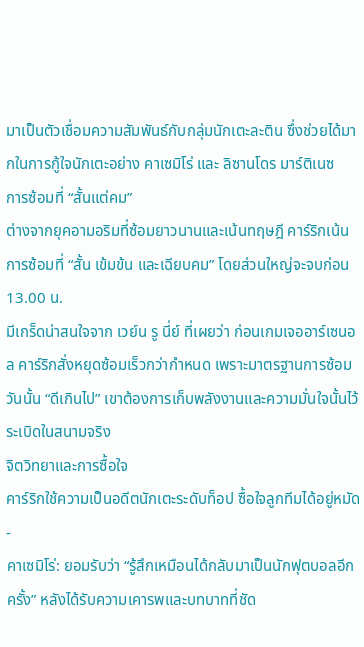มาเป็นตัวเชื่อมความสัมพันธ์กับกลุ่มนักเตะละติน ซึ่งช่วยได้มากในการกู้ใจนักเตะอย่าง คาเซมิโร่ และ ลิซานโดร มาร์ติเนซ
การซ้อมที่ “สั้นแต่คม”
ต่างจากยุคอามอริมที่ซ้อมยาวนานและเน้นทฤษฎี คาร์ริกเน้นการซ้อมที่ “สั้น เข้มข้น และเฉียบคม” โดยส่วนใหญ่จะจบก่อน 13.00 น.
มีเกร็ดน่าสนใจจาก เวย์น รู นี่ย์ ที่เผยว่า ก่อนเกมเจออาร์เซนอล คาร์ริกสั่งหยุดซ้อมเร็วกว่ากำหนด เพราะมาตรฐานการซ้อมวันนั้น “ดีเกินไป” เขาต้องการเก็บพลังงานและความมั่นใจนั้นไว้ระเบิดในสนามจริง
จิตวิทยาและการซื้อใจ
คาร์ริกใช้ความเป็นอดีตนักเตะระดับท็อป ซื้อใจลูกทีมได้อยู่หมัด
-
คาเซมิโร่: ยอมรับว่า “รู้สึกเหมือนได้กลับมาเป็นนักฟุตบอลอีกครั้ง” หลังได้รับความเคารพและบทบาทที่ชัด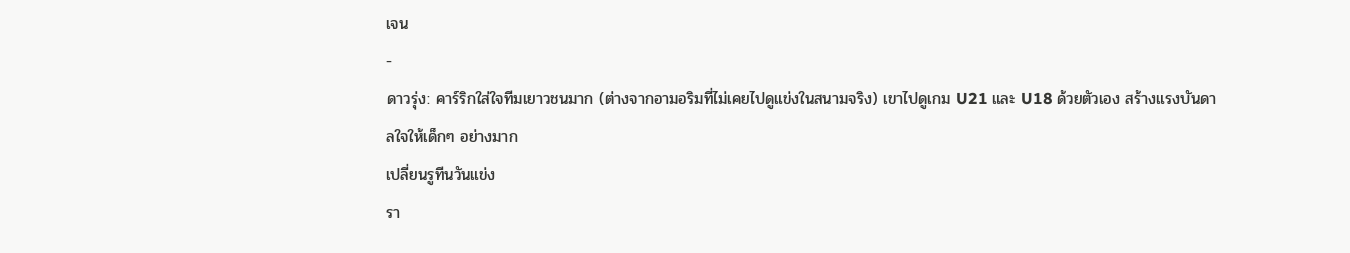เจน
-
ดาวรุ่ง: คาร์ริกใส่ใจทีมเยาวชนมาก (ต่างจากอามอริมที่ไม่เคยไปดูแข่งในสนามจริง) เขาไปดูเกม U21 และ U18 ด้วยตัวเอง สร้างแรงบันดาลใจให้เด็กๆ อย่างมาก
เปลี่ยนรูทีนวันแข่ง
รา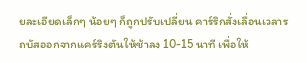ยละเอียดเล็กๆ น้อยๆ ก็ถูกปรับเปลี่ยน คาร์ริกสั่งเลื่อนเวลารถบัสออกจากแคร์ริงตันให้ช้าลง 10-15 นาที เพื่อให้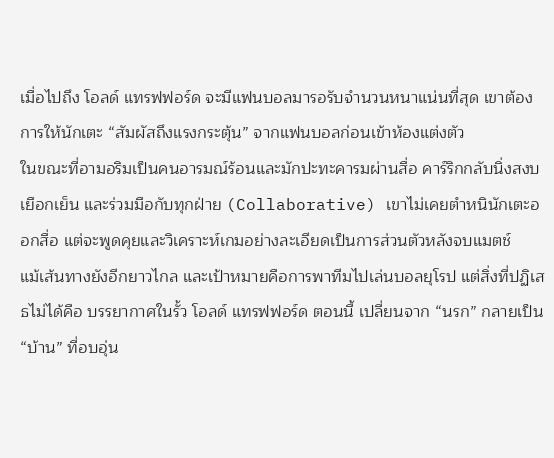เมื่อไปถึง โอลด์ แทรฟฟอร์ด จะมีแฟนบอลมารอรับจำนวนหนาแน่นที่สุด เขาต้องการให้นักเตะ “สัมผัสถึงแรงกระตุ้น” จากแฟนบอลก่อนเข้าห้องแต่งตัว
ในขณะที่อามอริมเป็นคนอารมณ์ร้อนและมักปะทะคารมผ่านสื่อ คาร์ริกกลับนิ่งสงบ เยือกเย็น และร่วมมือกับทุกฝ่าย (Collaborative) เขาไม่เคยตำหนินักเตะออกสื่อ แต่จะพูดคุยและวิเคราะห์เกมอย่างละเอียดเป็นการส่วนตัวหลังจบแมตช์
แม้เส้นทางยังอีกยาวไกล และเป้าหมายคือการพาทีมไปเล่นบอลยุโรป แต่สิ่งที่ปฏิเสธไม่ได้คือ บรรยากาศในรั้ว โอลด์ แทรฟฟอร์ด ตอนนี้ เปลี่ยนจาก “นรก” กลายเป็น “บ้าน” ที่อบอุ่น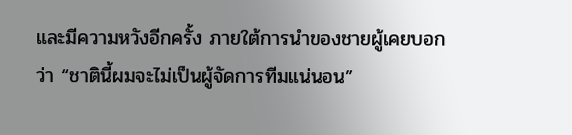และมีความหวังอีกครั้ง ภายใต้การนำของชายผู้เคยบอกว่า “ชาตินี้ผมจะไม่เป็นผู้จัดการทีมแน่นอน”